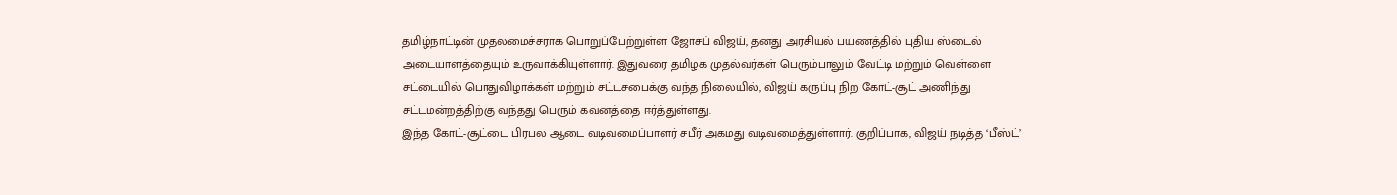தமிழ்நாட்டின் முதலமைச்சராக பொறுப்பேற்றுள்ள ஜோசப் விஜய், தனது அரசியல் பயணத்தில் புதிய ஸ்டைல் அடையாளத்தையும் உருவாக்கியுள்ளார். இதுவரை தமிழக முதல்வர்கள் பெரும்பாலும் வேட்டி மற்றும் வெள்ளை சட்டையில் பொதுவிழாக்கள் மற்றும் சட்டசபைக்கு வந்த நிலையில், விஜய் கருப்பு நிற கோட்-சூட் அணிந்து சட்டமன்றத்திற்கு வந்தது பெரும் கவனத்தை ஈர்த்துள்ளது.
இந்த கோட்-சூட்டை பிரபல ஆடை வடிவமைப்பாளர் சபீர் அகமது வடிவமைத்துள்ளார். குறிப்பாக, விஜய் நடித்த ‘பீஸ்ட்’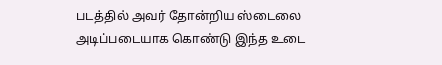படத்தில் அவர் தோன்றிய ஸ்டைலை அடிப்படையாக கொண்டு இந்த உடை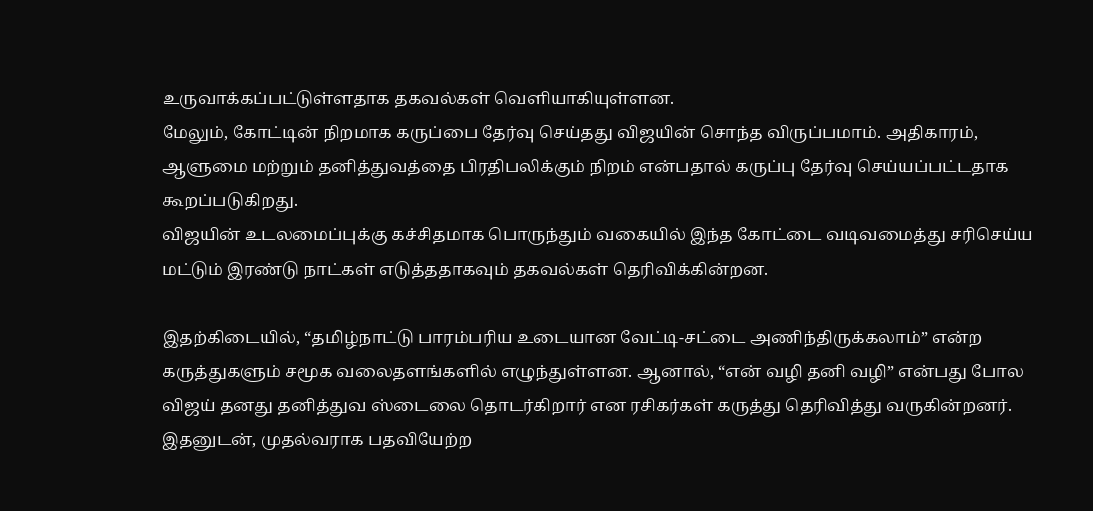உருவாக்கப்பட்டுள்ளதாக தகவல்கள் வெளியாகியுள்ளன.
மேலும், கோட்டின் நிறமாக கருப்பை தேர்வு செய்தது விஜயின் சொந்த விருப்பமாம். அதிகாரம், ஆளுமை மற்றும் தனித்துவத்தை பிரதிபலிக்கும் நிறம் என்பதால் கருப்பு தேர்வு செய்யப்பட்டதாக கூறப்படுகிறது.
விஜயின் உடலமைப்புக்கு கச்சிதமாக பொருந்தும் வகையில் இந்த கோட்டை வடிவமைத்து சரிசெய்ய மட்டும் இரண்டு நாட்கள் எடுத்ததாகவும் தகவல்கள் தெரிவிக்கின்றன.

இதற்கிடையில், “தமிழ்நாட்டு பாரம்பரிய உடையான வேட்டி-சட்டை அணிந்திருக்கலாம்” என்ற கருத்துகளும் சமூக வலைதளங்களில் எழுந்துள்ளன. ஆனால், “என் வழி தனி வழி” என்பது போல விஜய் தனது தனித்துவ ஸ்டைலை தொடர்கிறார் என ரசிகர்கள் கருத்து தெரிவித்து வருகின்றனர்.
இதனுடன், முதல்வராக பதவியேற்ற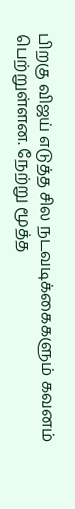பிறகு விஜய் எடுத்த சில நடவடிக்கைகளும் கவனம் பெற்றுள்ளன. நேற்று மூத்த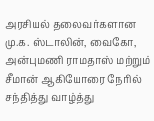அரசியல் தலைவர்களான மு.க. ஸ்டாலின், வைகோ, அன்புமணி ராமதாஸ் மற்றும் சீமான் ஆகியோரை நேரில் சந்தித்து வாழ்த்து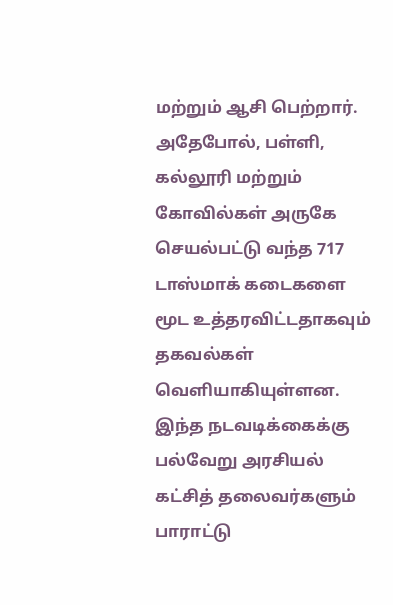மற்றும் ஆசி பெற்றார்.
அதேபோல், பள்ளி, கல்லூரி மற்றும் கோவில்கள் அருகே செயல்பட்டு வந்த 717 டாஸ்மாக் கடைகளை மூட உத்தரவிட்டதாகவும் தகவல்கள் வெளியாகியுள்ளன. இந்த நடவடிக்கைக்கு பல்வேறு அரசியல் கட்சித் தலைவர்களும் பாராட்டு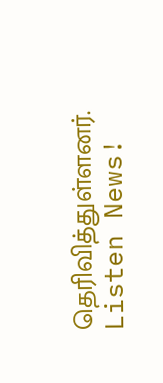தெரிவித்துள்ளனர்.
Listen News!